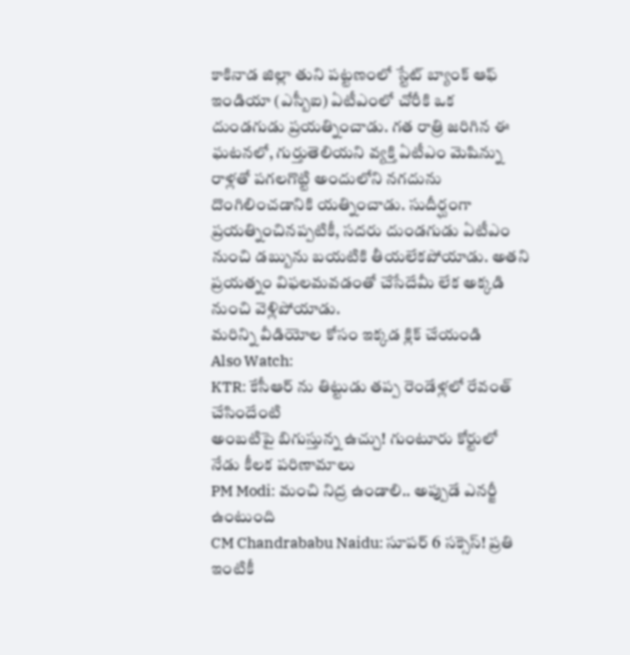కాకినాడ జిల్లా తుని పట్టణంలో స్టేట్ బ్యాంక్ ఆఫ్ ఇండియా (ఎస్బీఐ) ఏటీఎంలో చోరీకి ఒక దుండగుడు ప్రయత్నించాడు. గత రాత్రి జరిగిన ఈ ఘటనలో, గుర్తుతెలియని వ్యక్తి ఏటీఎం మెషిన్ను రాళ్లతో పగలగొట్టి అందులోని నగదును దొంగిలించడానికి యత్నించాడు. సుదీర్ఘంగా ప్రయత్నించినప్పటికీ, సదరు దుండగుడు ఏటీఎం నుంచి డబ్బును బయటికి తీయలేకపోయాడు. అతని ప్రయత్నం విఫలమవడంతో చేసేదేమీ లేక అక్కడి నుంచి వెళ్లిపోయాడు.
మరిన్ని వీడియోల కోసం ఇక్కడ క్లిక్ చేయండి
Also Watch:
KTR: కేసీఆర్ ను తిట్టుడు తప్ప రెండేళ్లలో రేవంత్ చేసిందేంటి
అంబటిపై బిగుస్తున్న ఉచ్చు! గుంటూరు కోర్టులో నేడు కీలక పరిణామాలు
PM Modi: మంచి నిద్ర ఉండాలి.. అప్పుడే ఎనర్జీ ఉంటుంది
CM Chandrababu Naidu: సూపర్ 6 సక్సెస్! ప్రతి ఇంటికీ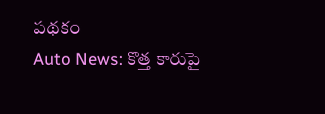పథకం
Auto News: కొత్త కారుపై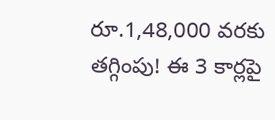రూ.1,48,000 వరకు తగ్గింపు! ఈ 3 కార్లపై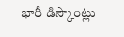భారీ డిస్కౌంట్లు